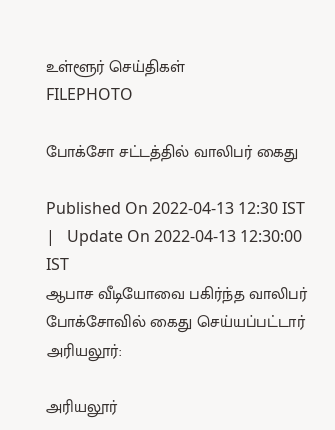உள்ளூர் செய்திகள்
FILEPHOTO

போக்சோ சட்டத்தில் வாலிபர் கைது

Published On 2022-04-13 12:30 IST   |   Update On 2022-04-13 12:30:00 IST
ஆபாச வீடியோவை பகிர்ந்த வாலிபர் போக்சோவில் கைது செய்யப்பட்டார்
அரியலூர்:

அரியலூர்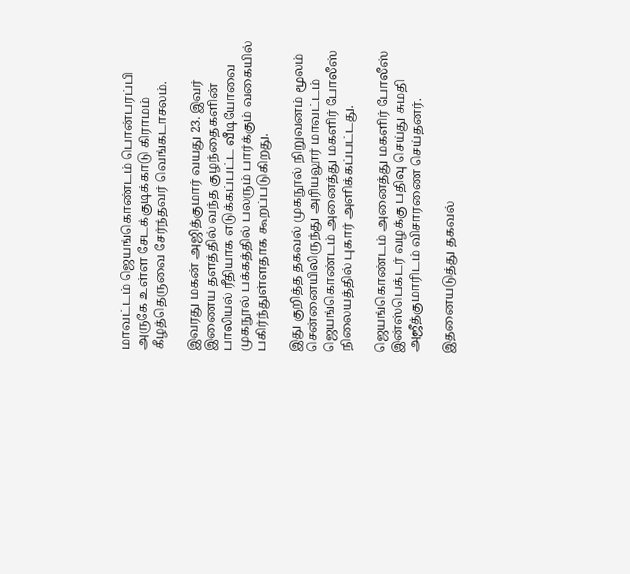மாவட்டம் ஜெயங்கொண்டம் பொன்பரப்பி அருகே உள்ள சேடக்குடிக்காடு கிராமம் கீழத்தெருவை சேர்ந்தவர் வெங்கடாசலம்.

இவரது மகன் அஜித்குமார் வயது 23. இவர் இணைய தளத்தில் வந்த குழந்தைகளின் பாலியல் ரீதியாக எடுக்கப்பட்ட வீடியோவை முகநூல் பக்கத்தில் பலரும் பார்க்கும் வகையில் பகிர்ந்துள்ளதாக கூறப்படுகிறது.

இது குறித்த தகவல் முகநூல் நிறுவனம் மூலம் சென்னையிலிருந்து அரியலூர் மாவட்டம் ஜெயங்கொண்டம் அனைத்து மகளிர் போலீஸ் நிலையத்தில் புகார் அளிக்கப்பட்டது.

ஜெயங்கொண்டம் அனைத்து மகளிர் போலீஸ் இன்ஸ்பெக்டர் வழக்கு பதிவு செய்து சுமதி அஜீத்குமாரிடம் விசாரணை செய்தனர்.

இதனையடுத்து தகவல்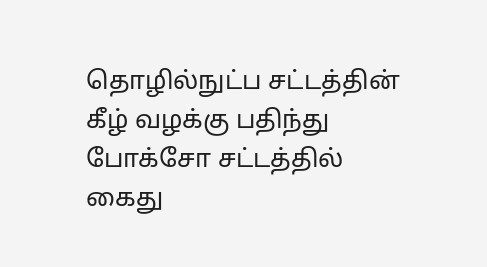தொழில்நுட்ப சட்டத்தின் கீழ் வழக்கு பதிந்து போக்சோ சட்டத்தில் கைது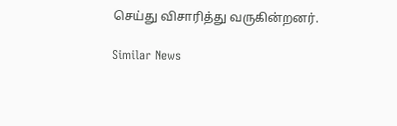செய்து விசாரித்து வருகின்றனர்.

Similar News